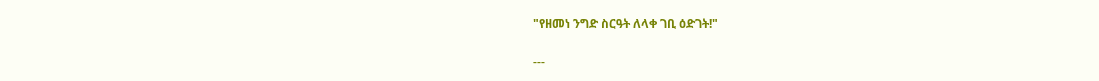"የዘመነ ንግድ ስርዓት ለላቀ ገቢ ዕድገት!"

---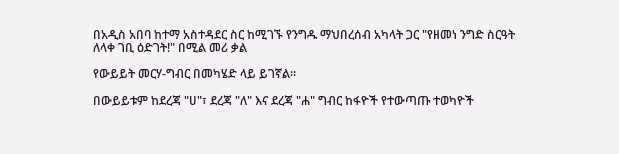በአዲስ አበባ ከተማ አስተዳደር ስር ከሚገኙ የንግዱ ማህበረሰብ አካላት ጋር "የዘመነ ንግድ ስርዓት ለላቀ ገቢ ዕድገት!" በሚል መሪ ቃል

የውይይት መርሃ-ግብር በመካሄድ ላይ ይገኛል።

በውይይቱም ከደረጃ "ሀ"፣ ደረጃ "ለ" እና ደረጃ "ሐ" ግብር ከፋዮች የተውጣጡ ተወካዮች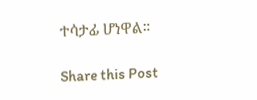ተሳታፊ ሆነዋል።

Share this Post